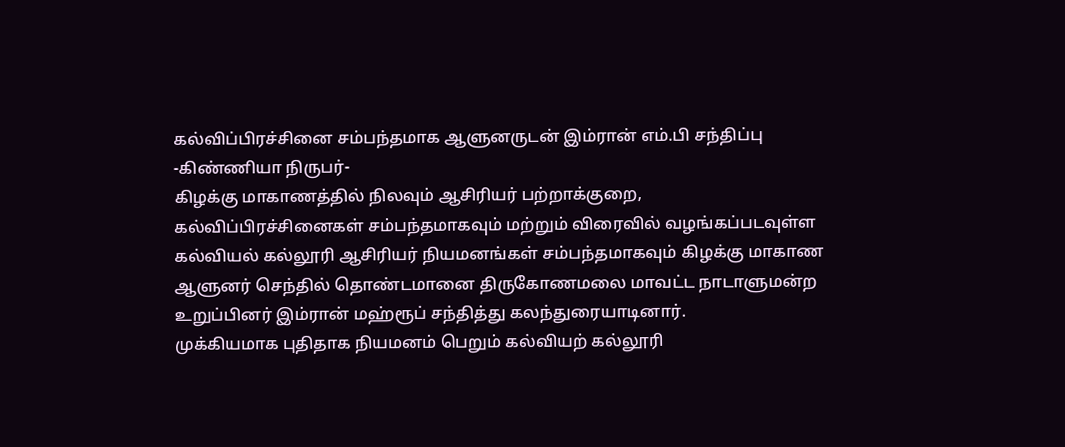கல்விப்பிரச்சினை சம்பந்தமாக ஆளுனருடன் இம்ரான் எம்.பி சந்திப்பு
-கிண்ணியா நிருபர்-
கிழக்கு மாகாணத்தில் நிலவும் ஆசிரியர் பற்றாக்குறை, கல்விப்பிரச்சினைகள் சம்பந்தமாகவும் மற்றும் விரைவில் வழங்கப்படவுள்ள கல்வியல் கல்லூரி ஆசிரியர் நியமனங்கள் சம்பந்தமாகவும் கிழக்கு மாகாண ஆளுனர் செந்தில் தொண்டமானை திருகோணமலை மாவட்ட நாடாளுமன்ற உறுப்பினர் இம்ரான் மஹ்ரூப் சந்தித்து கலந்துரையாடினார்.
முக்கியமாக புதிதாக நியமனம் பெறும் கல்வியற் கல்லூரி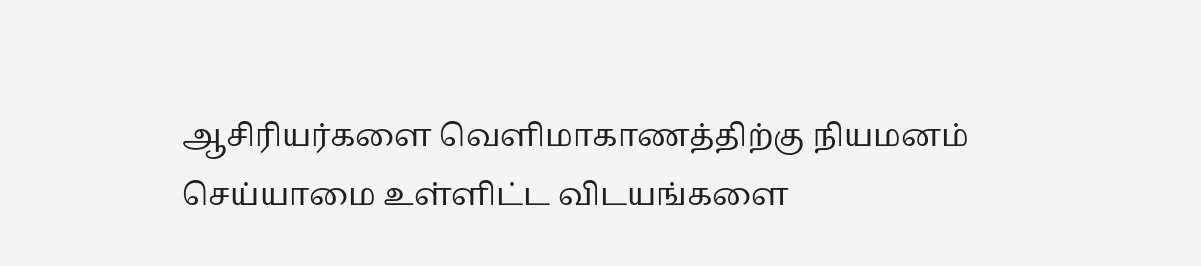ஆசிரியர்களை வெளிமாகாணத்திற்கு நியமனம் செய்யாமை உள்ளிட்ட விடயங்களை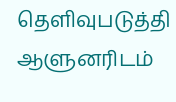தெளிவுபடுத்தி ஆளுனரிடம்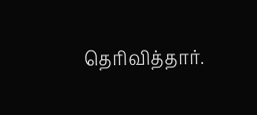தெரிவித்தார்.